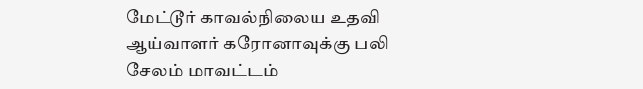மேட்டூர் காவல்நிலைய உதவி ஆய்வாளர் கரோனாவுக்கு பலி
சேலம் மாவட்டம்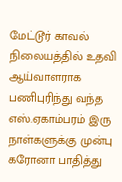மேட்டூர் காவல் நிலையத்தில் உதவி ஆய்வாளராக பணிபுரிந்து வந்த எஸ்.ஏகாம்பரம் இரு நாள்களுக்கு முன்பு கரோனா பாதித்து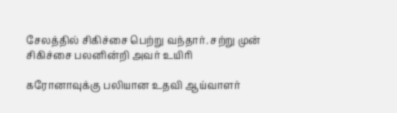சேலத்தில் சிகிச்சை பெற்று வந்தார். சற்று முன் சிகிச்சை பலனின்றி அவர் உயிரி

கரோனாவுக்கு பலியான உதவி ஆய்வாளர்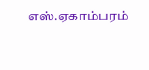எஸ்.ஏகாம்பரம்